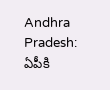Andhra Pradesh: ఏపీకి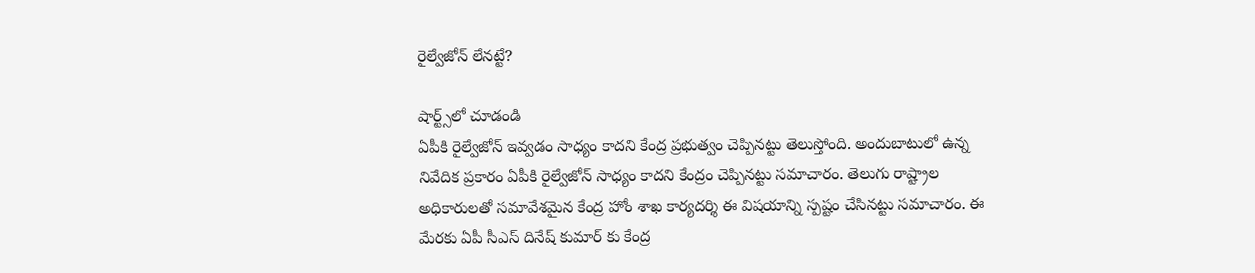రైల్వేజోన్ లేనట్టే?

షార్ట్స్‌లో చూడండి
ఏపీకి రైల్వేజోన్ ఇవ్వడం సాధ్యం కాదని కేంద్ర ప్రభుత్వం చెప్పినట్టు తెలుస్తోంది. అందుబాటులో ఉన్న నివేదిక ప్రకారం ఏపీకి రైల్వేజోన్ సాధ్యం కాదని కేంద్రం చెప్పినట్టు సమాచారం. తెలుగు రాష్ట్రాల అధికారులతో సమావేశమైన కేంద్ర హోం శాఖ కార్యదర్శి ఈ విషయాన్ని స్పష్టం చేసినట్టు సమాచారం. ఈ మేరకు ఏపీ సీఎస్ దినేష్ కుమార్ కు కేంద్ర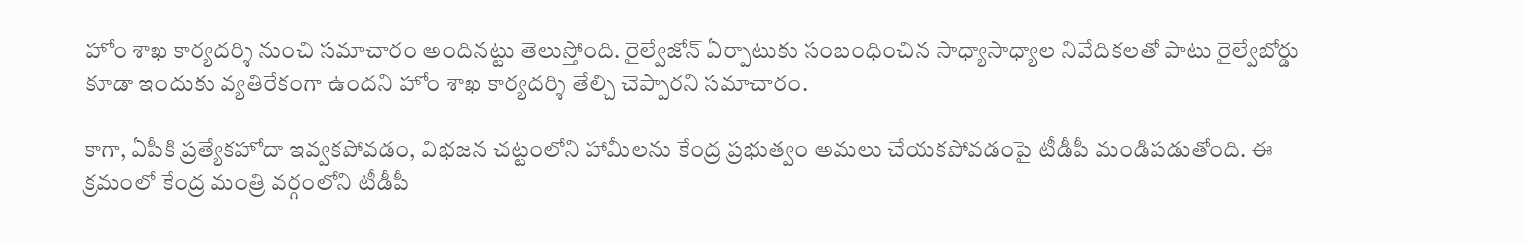హోం శాఖ కార్యదర్శి నుంచి సమాచారం అందినట్టు తెలుస్తోంది. రైల్వేజోన్ ఏర్పాటుకు సంబంధించిన సాధ్యాసాధ్యాల నివేదికలతో పాటు రైల్వేబోర్డు కూడా ఇందుకు వ్యతిరేకంగా ఉందని హోం శాఖ కార్యదర్శి తేల్చి చెప్పారని సమాచారం.

కాగా, ఏపీకి ప్రత్యేకహోదా ఇవ్వకపోవడం, విభజన చట్టంలోని హామీలను కేంద్ర ప్రభుత్వం అమలు చేయకపోవడంపై టీడీపీ మండిపడుతోంది. ఈ క్రమంలో కేంద్ర మంత్రి వర్గంలోని టీడీపీ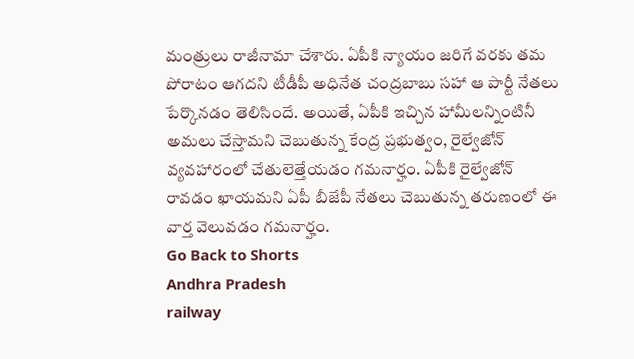మంత్రులు రాజీనామా చేశారు. ఏపీకి న్యాయం జరిగే వరకు తమ పోరాటం ఆగదని టీడీపీ అధినేత చంద్రబాబు సహా ఆ పార్టీ నేతలు పేర్కొనడం తెలిసిందే. అయితే, ఏపీకి ఇచ్చిన హామీలన్నింటినీ అమలు చేస్తామని చెబుతున్న కేంద్ర ప్రభుత్వం, రైల్వేజోన్ వ్యవహారంలో చేతులెత్తేయడం గమనార్హం. ఏపీకి రైల్వేజోన్ రావడం ఖాయమని ఏపీ బీజేపీ నేతలు చెబుతున్న తరుణంలో ఈ వార్త వెలువడం గమనార్హం.
Go Back to Shorts
Andhra Pradesh
railway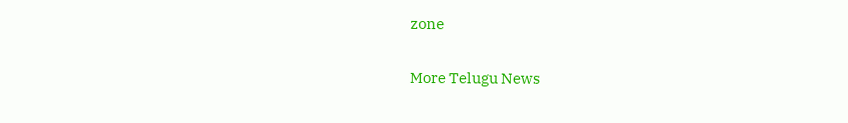zone

More Telugu News